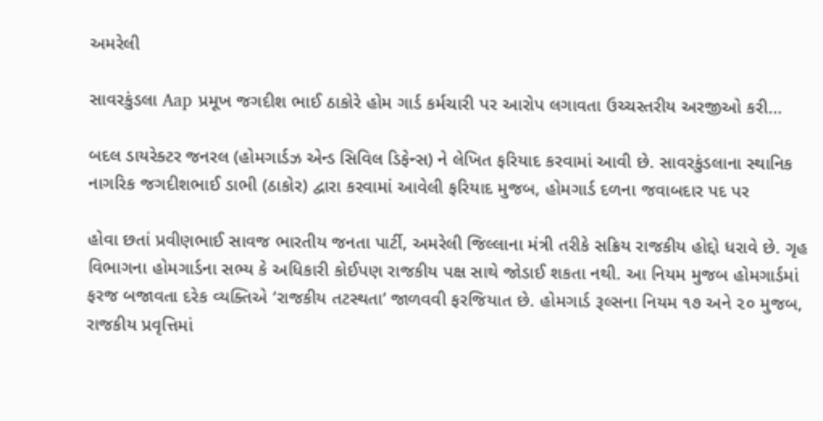અમરેલી

સાવરકુંડલા Aap પ્રમૂખ જગદીશ ભાઈ ઠાકોરે હોમ ગાર્ડ કર્મચારી પર આરોપ લગાવતા ઉચ્ચસ્તરીય અરજીઓ કરી…

બદલ ડાયરેક્ટર જનરલ (હોમગાર્ડઝ એન્ડ સિવિલ ડિફેન્સ) ને લેખિત ફરિયાદ કરવામાં આવી છે. સાવરકુંડલાના સ્થાનિક નાગરિક જગદીશભાઈ ડાભી (ઠાકોર) દ્વારા કરવામાં આવેલી ફરિયાદ મુજબ, હોમગાર્ડ દળના જવાબદાર પદ પર

હોવા છતાં પ્રવીણભાઈ સાવજ ભારતીય જનતા પાર્ટી, અમરેલી જિલ્લાના મંત્રી તરીકે સક્રિય રાજકીય હોદ્દો ધરાવે છે. ગૃહ વિભાગના હોમગાર્ડના સભ્ય કે અધિકારી કોઈપણ રાજકીય પક્ષ સાથે જોડાઈ શકતા નથી. આ નિયમ મુજબ હોમગાર્ડમાં ફરજ બજાવતા દરેક વ્યક્તિએ ‘રાજકીય તટસ્થતા’ જાળવવી ફરજિયાત છે. હોમગાર્ડ રૂલ્સના નિયમ ૧૭ અને ૨૦ મુજબ, રાજકીય પ્રવૃત્તિમાં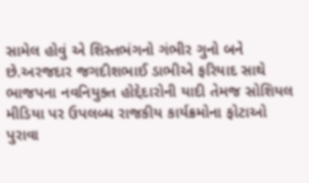સામેલ હોવું એ શિસ્તભંગનો ગંભીર ગુનો બને છે.અરજદાર જગદીશભાઈ ડાભીએ ફરિયાદ સાથે ભાજપના નવનિયુક્ત હોદ્દેદારોની યાદી તેમજ સોશિયલ મીડિયા પર ઉપલબ્ધ રાજકીય કાર્યક્રમોના ફોટાઓ પુરાવા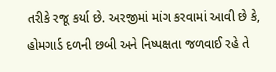તરીકે રજૂ કર્યા છે. અરજીમાં માંગ કરવામાં આવી છે કે, હોમગાર્ડ દળની છબી અને નિષ્પક્ષતા જળવાઈ રહે તે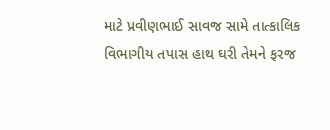માટે પ્રવીણભાઈ સાવજ સામે તાત્કાલિક વિભાગીય તપાસ હાથ ઘરી તેમને ફરજ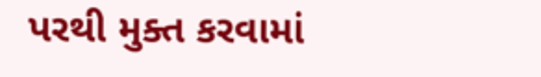પરથી મુક્ત કરવામાં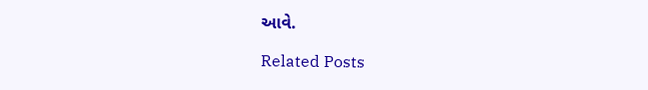આવે.

Related Posts